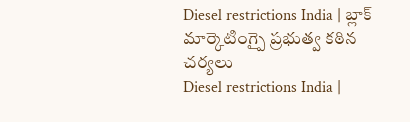Diesel restrictions India | బ్లాక్ మార్కెటింగ్పై ప్రభుత్వ కఠిన చర్యలు
Diesel restrictions India |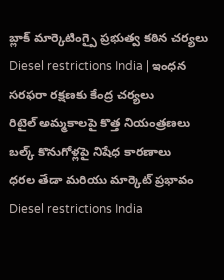బ్లాక్ మార్కెటింగ్పై ప్రభుత్వ కఠిన చర్యలు
Diesel restrictions India | ఇంధన సరఫరా రక్షణకు కేంద్ర చర్యలు
రిటైల్ అమ్మకాలపై కొత్త నియంత్రణలు
బల్క్ కొనుగోళ్లపై నిషేధ కారణాలు
ధరల తేడా మరియు మార్కెట్ ప్రభావం
Diesel restrictions India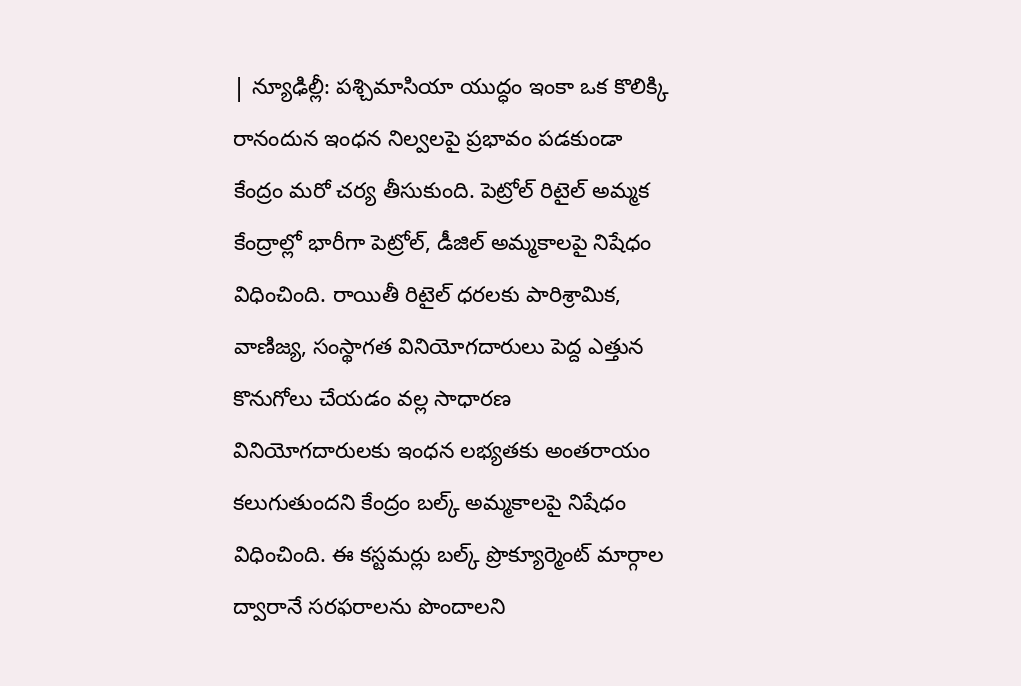| న్యూఢిల్లీ: పశ్చిమాసియా యుద్ధం ఇంకా ఒక కొలిక్కి రానందున ఇంధన నిల్వలపై ప్రభావం పడకుండా కేంద్రం మరో చర్య తీసుకుంది. పెట్రోల్ రిటైల్ అమ్మక కేంద్రాల్లో భారీగా పెట్రోల్, డీజిల్ అమ్మకాలపై నిషేధం విధించింది. రాయితీ రిటైల్ ధరలకు పారిశ్రామిక, వాణిజ్య, సంస్థాగత వినియోగదారులు పెద్ద ఎత్తున కొనుగోలు చేయడం వల్ల సాధారణ వినియోగదారులకు ఇంధన లభ్యతకు అంతరాయం కలుగుతుందని కేంద్రం బల్క్ అమ్మకాలపై నిషేధం విధించింది. ఈ కస్టమర్లు బల్క్ ప్రొక్యూర్మెంట్ మార్గాల ద్వారానే సరఫరాలను పొందాలని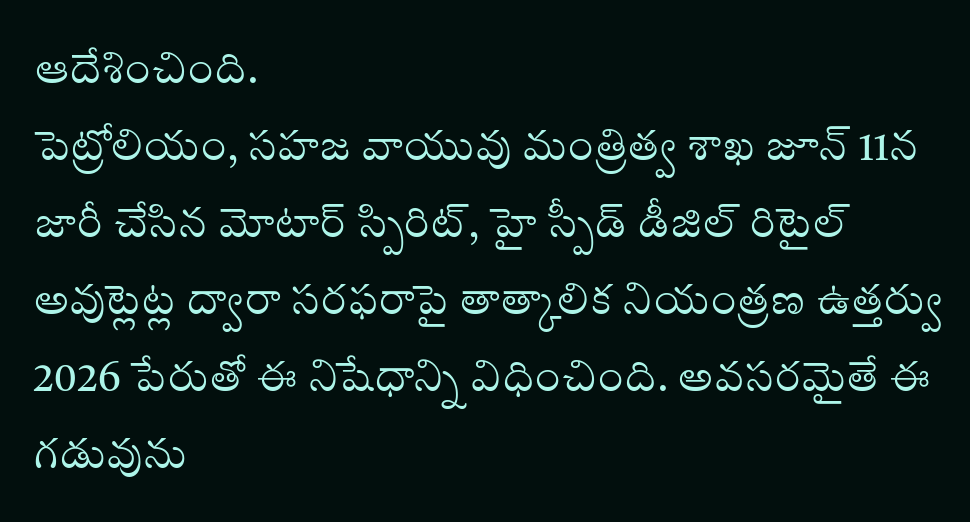ఆదేశించింది.
పెట్రోలియం, సహజ వాయువు మంత్రిత్వ శాఖ జూన్ 11న జారీ చేసిన మోటార్ స్పిరిట్, హై స్పీడ్ డీజిల్ రిటైల్ అవుట్లెట్ల ద్వారా సరఫరాపై తాత్కాలిక నియంత్రణ ఉత్తర్వు 2026 పేరుతో ఈ నిషేధాన్ని విధించింది. అవసరమైతే ఈ గడువును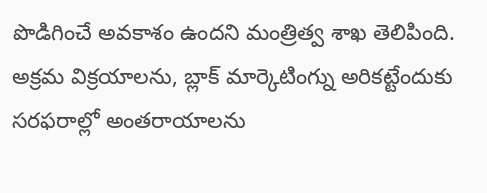పొడిగించే అవకాశం ఉందని మంత్రిత్వ శాఖ తెలిపింది. అక్రమ విక్రయాలను, బ్లాక్ మార్కెటింగ్ను అరికట్టేందుకు సరఫరాల్లో అంతరాయాలను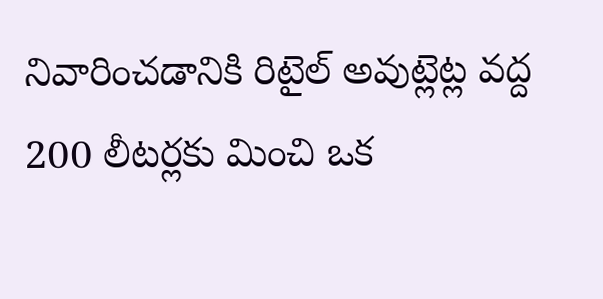నివారించడానికి రిటైల్ అవుట్లెట్ల వద్ద 200 లీటర్లకు మించి ఒక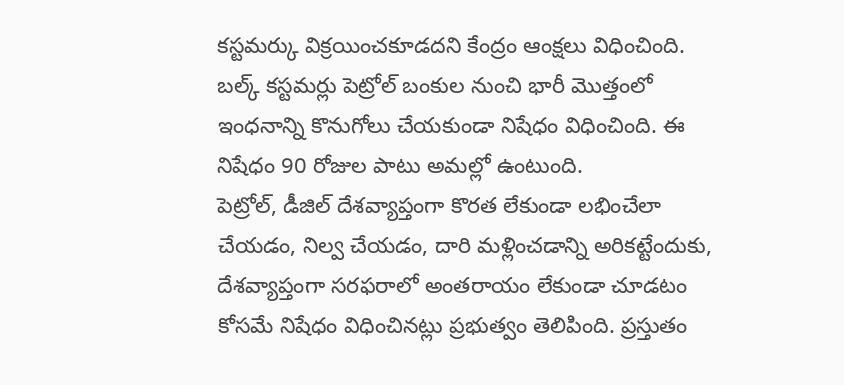కస్టమర్కు విక్రయించకూడదని కేంద్రం ఆంక్షలు విధించింది. బల్క్ కస్టమర్లు పెట్రోల్ బంకుల నుంచి భారీ మొత్తంలో ఇంధనాన్ని కొనుగోలు చేయకుండా నిషేధం విధించింది. ఈ నిషేధం 90 రోజుల పాటు అమల్లో ఉంటుంది.
పెట్రోల్, డీజిల్ దేశవ్యాప్తంగా కొరత లేకుండా లభించేలా చేయడం, నిల్వ చేయడం, దారి మళ్లించడాన్ని అరికట్టేందుకు, దేశవ్యాప్తంగా సరఫరాలో అంతరాయం లేకుండా చూడటం కోసమే నిషేధం విధించినట్లు ప్రభుత్వం తెలిపింది. ప్రస్తుతం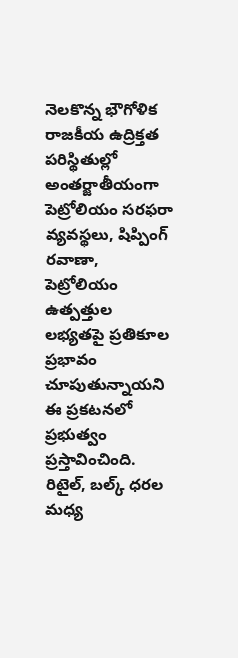నెలకొన్న భౌగోళిక రాజకీయ ఉద్రిక్తత పరిస్థితుల్లో అంతర్జాతీయంగా పెట్రోలియం సరఫరా వ్యవస్థలు, షిప్పింగ్ రవాణా, పెట్రోలియం ఉత్పత్తుల లభ్యతపై ప్రతికూల ప్రభావం చూపుతున్నాయని ఈ ప్రకటనలో ప్రభుత్వం ప్రస్తావించింది. రిటైల్, బల్క్ ధరల మధ్య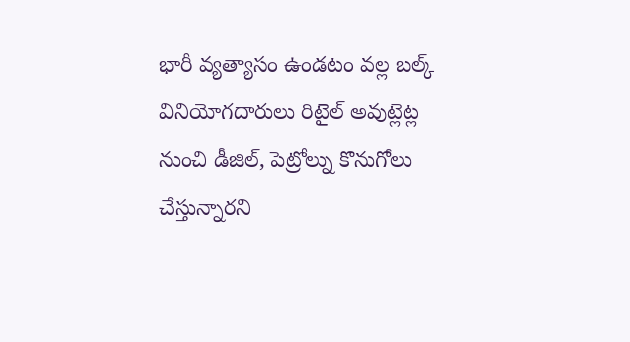భారీ వ్యత్యాసం ఉండటం వల్ల బల్క్ వినియోగదారులు రిటైల్ అవుట్లెట్ల నుంచి డీజిల్, పెట్రోల్ను కొనుగోలు చేస్తున్నారని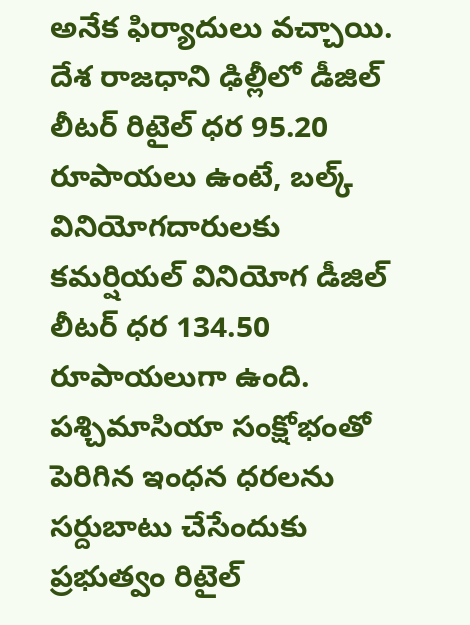అనేక ఫిర్యాదులు వచ్చాయి.
దేశ రాజధాని ఢిల్లీలో డీజిల్ లీటర్ రిటైల్ ధర 95.20 రూపాయలు ఉంటే, బల్క్ వినియోగదారులకు కమర్షియల్ వినియోగ డీజిల్ లీటర్ ధర 134.50 రూపాయలుగా ఉంది. పశ్చిమాసియా సంక్షోభంతో పెరిగిన ఇంధన ధరలను సర్దుబాటు చేసేందుకు ప్రభుత్వం రిటైల్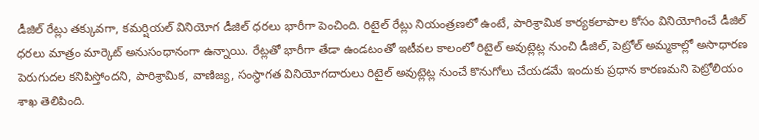డీజిల్ రేట్లు తక్కువగా, కమర్షియల్ వినియోగ డీజిల్ ధరలు భారీగా పెంచింది. రిటైల్ రేట్లు నియంత్రణలో ఉంటే, పారిశ్రామిక కార్యకలాపాల కోసం వినియోగించే డీజిల్ ధరలు మాత్రం మార్కెట్ అనుసంధానంగా ఉన్నాయి. రేట్లతో భారీగా తేడా ఉండటంతో ఇటీవల కాలంలో రిటైల్ అవుట్లెట్ల నుంచి డీజిల్, పెట్రోల్ అమ్మకాల్లో అసాధారణ పెరుగుదల కనిపిస్తోందని, పారిశ్రామిక, వాణిజ్య, సంస్థాగత వినియోగదారులు రిటైల్ అవుట్లెట్ల నుంచే కొనుగోలు చేయడమే ఇందుకు ప్రధాన కారణమని పెట్రోలియం శాఖ తెలిపింది.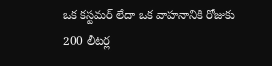ఒక కస్టమర్ లేదా ఒక వాహనానికి రోజుకు 200 లీటర్ల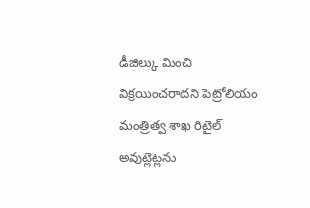డీజిల్కు మించి విక్రయించరాదని పెట్రోలియం మంత్రిత్వ శాఖ రిటైల్ అవుట్లెట్లను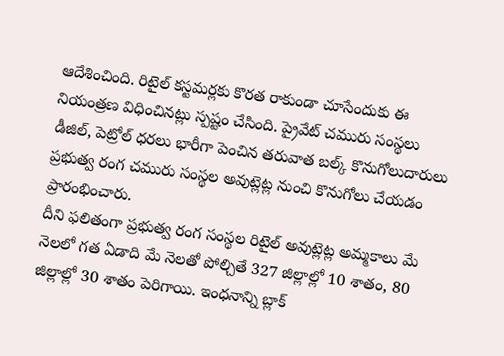ఆదేశించింది. రిటైల్ కస్టమర్లకు కొరత రాకుండా చూసేందుకు ఈ నియంత్రణ విధించినట్లు స్పష్టం చేసింది. ప్రైవేట్ చమురు సంస్థలు డీజిల్, పెట్రోల్ ధరలు భారీగా పెంచిన తరువాత బల్క్ కొనుగోలుదారులు ప్రభుత్వ రంగ చమురు సంస్థల అవుట్లెట్ల నుంచి కొనుగోలు చేయడం ప్రారంభించారు.
దీని ఫలితంగా ప్రభుత్వ రంగ సంస్థల రిటైల్ అవుట్లెట్ల అమ్మకాలు మే నెలలో గత ఏడాది మే నెలతో పోల్చితే 327 జిల్లాల్లో 10 శాతం, 80 జిల్లాల్లో 30 శాతం పెరిగాయి. ఇంధనాన్ని బ్లాక్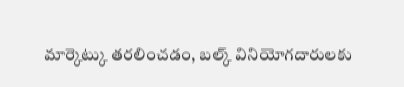మార్కెట్కు తరలించడం, బల్క్ వినియోగదారులకు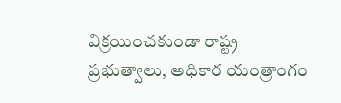విక్రయించకుండా రాష్ట్ర ప్రభుత్వాలు, అధికార యంత్రాంగం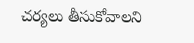చర్యలు తీసుకోవాలని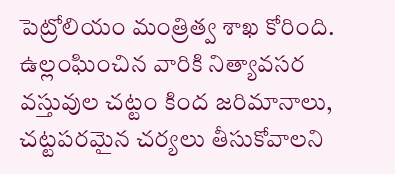పెట్రోలియం మంత్రిత్వ శాఖ కోరింది. ఉల్లంఘించిన వారికి నిత్యావసర వస్తువుల చట్టం కింద జరిమానాలు, చట్టపరమైన చర్యలు తీసుకోవాలని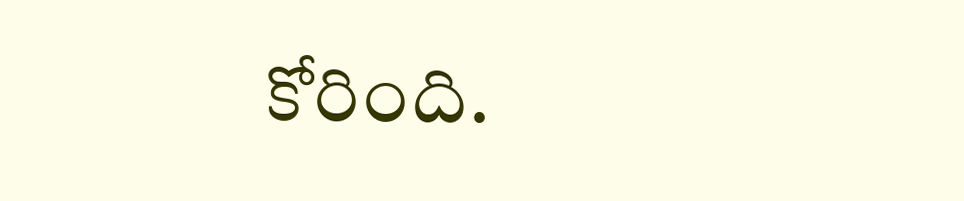కోరింది.